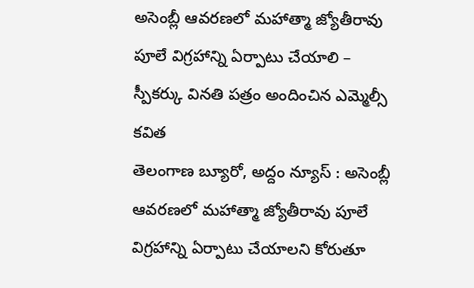అసెంబ్లీ ఆవరణలో మహాత్మా జ్యోతీరావు పూలే విగ్రహాన్ని ఏర్పాటు చేయాలి – స్పీకర్కు వినతి పత్రం అందించిన ఎమ్మెల్సీ కవిత
తెలంగాణ బ్యూరో, అద్దం న్యూస్ : అసెంబ్లీ ఆవరణలో మహాత్మా జ్యోతీరావు పూలే విగ్రహాన్ని ఏర్పాటు చేయాలని కోరుతూ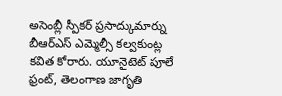అసెంబ్లీ స్పీకర్ ప్రసాద్కుమార్ను బీఆర్ఎస్ ఎమ్మెల్సీ కల్వకుంట్ల కవిత కోరారు. యూనైటెట్ పూలే ఫ్రంట్, తెలంగాణ జాగృతి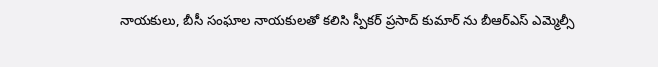నాయకులు, బీసీ సంఘాల నాయకులతో కలిసి స్పీకర్ ప్రసాద్ కుమార్ ను బీఆర్ఎస్ ఎమ్మెల్సీ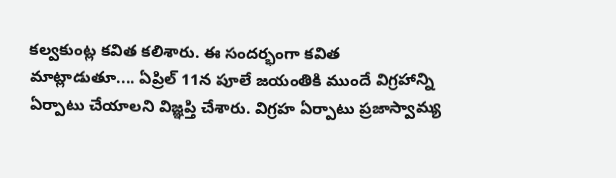కల్వకుంట్ల కవిత కలిశారు. ఈ సందర్భంగా కవిత మాట్లాడుతూ.... ఏప్రిల్ 11న పూలే జయంతికి ముందే విగ్రహాన్ని ఏర్పాటు చేయాలని విజ్ఞప్తి చేశారు. విగ్రహ ఏర్పాటు ప్రజాస్వామ్య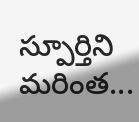స్పూర్తిని మరింత...